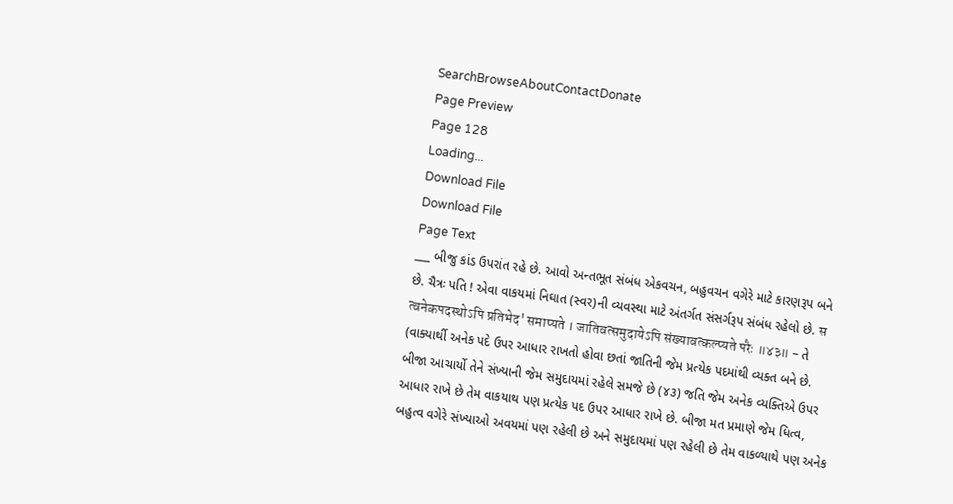SearchBrowseAboutContactDonate
Page Preview
Page 128
Loading...
Download File
Download File
Page Text
___ બીજુ કાંડ ઉપરાંત રહે છે. આવો અન્તભૂત સંબંધ એકવચન, બહુવચન વગેરે માટે કારણરૂપ બને છે. ચૈત્રઃ પતિ ! એવા વાકયમાં નિઘાત (સ્વર)ની વ્યવસ્થા માટે અંતર્ગત સંસર્ગરૂપ સંબંધ રહેલો છે. स त्वनेकपदस्थोऽपि प्रतिभेद' समाप्यते । जातिवत्समुदायेऽपि संख्यावत्कल्प्यते परैः ॥४३॥ - તે (વાક્યાર્થી અનેક પદે ઉપર આધાર રાખતો હોવા છતાં જાતિની જેમ પ્રત્યેક પદમાંથી વ્યક્ત બને છે. બીજા આચાર્યો તેને સંખ્યાની જેમ સમુદાયમાં રહેલે સમજે છે (૪૩) જતિ જેમ અનેક વ્યક્તિએ ઉપર આધાર રાખે છે તેમ વાકયાથ પણ પ્રત્યેક પદ ઉપર આધાર રાખે છે. બીજા મત પ્રમાણે જેમ ધિત્વ, બહુત્વ વગેરે સંખ્યાઓ અવયમાં પણ રહેલી છે અને સમુદાયમાં પણ રહેલી છે તેમ વાકળ્યાથે પણ અનેક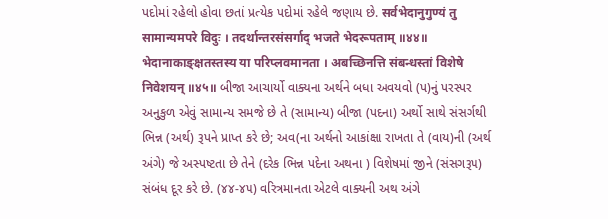પદોમાં રહેલો હોવા છતાં પ્રત્યેક પદોમાં રહેલે જણાય છે. सर्वभेदानुगुण्यं तु सामान्यमपरे विदुः । तदर्थान्तरसंसर्गाद् भजते भेदरूपताम् ॥४४॥ भेदानाकाङ्क्षतस्तस्य या परिप्लवमानता । अबच्छिनत्ति संबन्धस्तां विशेषे निवेशयन् ॥४५॥ બીજા આચાર્યો વાક્યના અર્થને બધા અવયવો (પ)નું પરસ્પર અનુકુળ એવું સામાન્ય સમજે છે તે (સામાન્ય) બીજા (પદના) અર્થો સાથે સંસર્ગથી ભિન્ન (અર્થ) રૂપને પ્રાપ્ત કરે છે; અવ(ના અર્થનો આકાંક્ષા રાખતા તે (વાય)ની (અર્થ અંગે) જે અસ્પષ્ટતા છે તેને (દરેક ભિન્ન પદેના અથના ) વિશેષમાં જીને (સંસગરૂ૫) સંબંધ દૂર કરે છે. (૪૪-૪૫) વરિત્રમાનતા એટલે વાક્યની અથ અંગે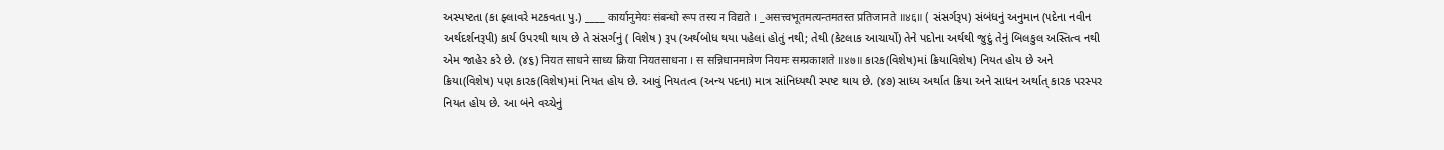અસ્પષ્ટતા (કા ફ્લાવરે મટકવતા પુ.) ____ कार्यानुमेयः संबन्धो रूप तस्य न विद्यते । _असत्त्वभूतमत्यन्तमतस्त प्रतिजानते ॥४६॥ ( સંસર્ગરૂપ) સંબંધનું અનુમાન (પદેના નવીન અર્થદર્શનરૂપી) કાર્ય ઉપરથી થાય છે તે સંસર્ગનું ( વિશેષ ) રૂપ (અર્થબોધ થયા પહેલાં હોતું નથી; તેથી (કેટલાક આચાર્યો) તેને પદોના અર્થથી જુદું તેનું બિલકુલ અસ્તિત્વ નથી એમ જાહેર કરે છે. (૪૬) नियत साधने साध्य क्रिया नियतसाधना । स सन्निधानमात्रेण नियमः सम्प्रकाशते ॥४७॥ કારક(વિશેષ)માં ક્રિયાવિશેષ) નિયત હોય છે અને ક્રિયા(વિશેષ) પણ કારક(વિશેષ)માં નિયત હોય છે. આવું નિયતત્વ (અન્ય પદના) માત્ર સાંનિધ્યથી સ્પષ્ટ થાય છે. (૪૭) સાધ્ય અર્થાત ક્રિયા અને સાધન અર્થાત્ કારક પરસ્પર નિયત હોય છે. આ બંને વચ્ચેનું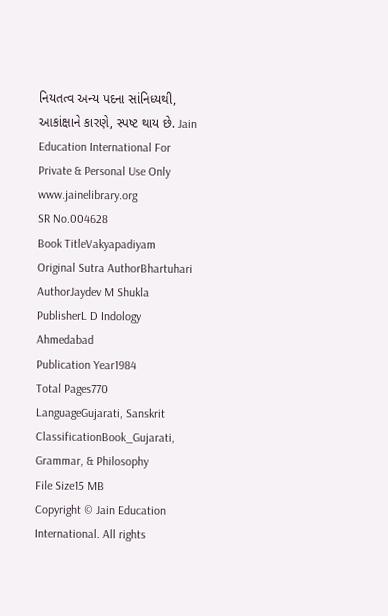નિયતત્વ અન્ય પદના સાંનિધ્યથી, આકાંક્ષાને કારણે, સ્પષ્ટ થાય છે. Jain Education International For Private & Personal Use Only www.jainelibrary.org
SR No.004628
Book TitleVakyapadiyam
Original Sutra AuthorBhartuhari
AuthorJaydev M Shukla
PublisherL D Indology Ahmedabad
Publication Year1984
Total Pages770
LanguageGujarati, Sanskrit
ClassificationBook_Gujarati, Grammar, & Philosophy
File Size15 MB
Copyright © Jain Education International. All rights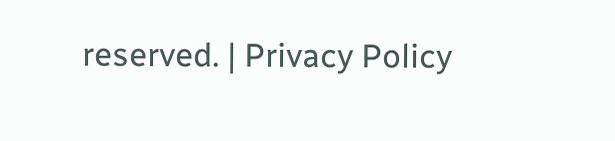reserved. | Privacy Policy